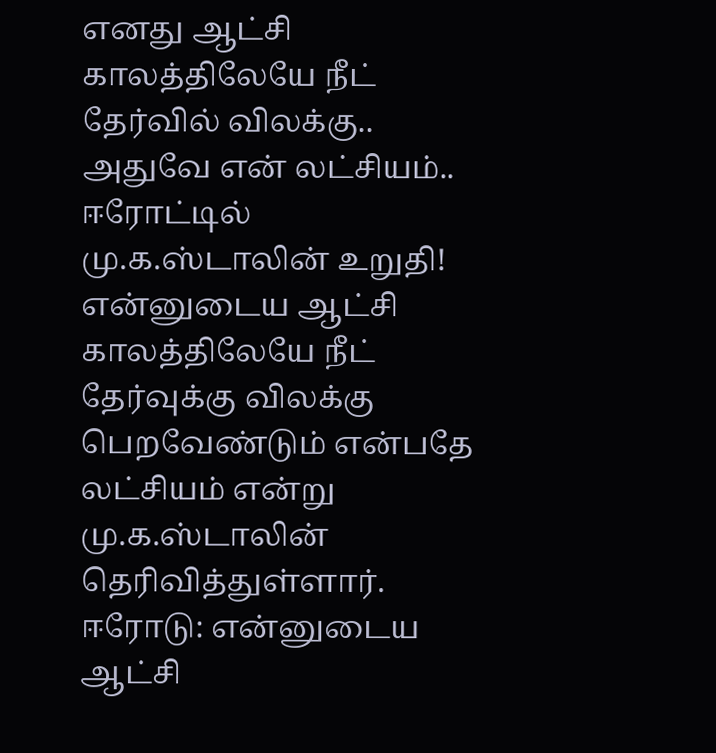எனது ஆட்சி காலத்திலேயே நீட் தேர்வில் விலக்கு.. அதுவே என் லட்சியம்.. ஈரோட்டில் மு.க.ஸ்டாலின் உறுதி!
என்னுடைய ஆட்சி காலத்திலேயே நீட் தேர்வுக்கு விலக்கு பெறவேண்டும் என்பதே லட்சியம் என்று மு.க.ஸ்டாலின் தெரிவித்துள்ளார்.
ஈரோடு: என்னுடைய ஆட்சி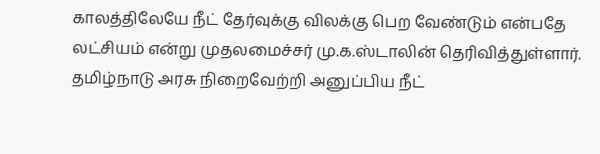காலத்திலேயே நீட் தேர்வுக்கு விலக்கு பெற வேண்டும் என்பதே லட்சியம் என்று முதலமைச்சர் மு.க.ஸ்டாலின் தெரிவித்துள்ளார். தமிழ்நாடு அரசு நிறைவேற்றி அனுப்பிய நீட்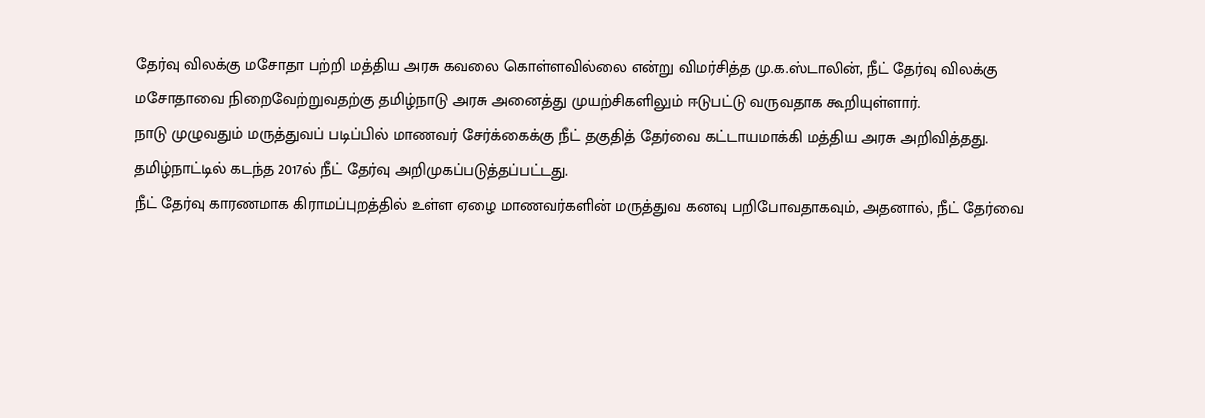தேர்வு விலக்கு மசோதா பற்றி மத்திய அரசு கவலை கொள்ளவில்லை என்று விமர்சித்த மு.க.ஸ்டாலின், நீட் தேர்வு விலக்கு மசோதாவை நிறைவேற்றுவதற்கு தமிழ்நாடு அரசு அனைத்து முயற்சிகளிலும் ஈடுபட்டு வருவதாக கூறியுள்ளார்.
நாடு முழுவதும் மருத்துவப் படிப்பில் மாணவர் சேர்க்கைக்கு நீட் தகுதித் தேர்வை கட்டாயமாக்கி மத்திய அரசு அறிவித்தது. தமிழ்நாட்டில் கடந்த 2017ல் நீட் தேர்வு அறிமுகப்படுத்தப்பட்டது.
நீட் தேர்வு காரணமாக கிராமப்புறத்தில் உள்ள ஏழை மாணவர்களின் மருத்துவ கனவு பறிபோவதாகவும், அதனால், நீட் தேர்வை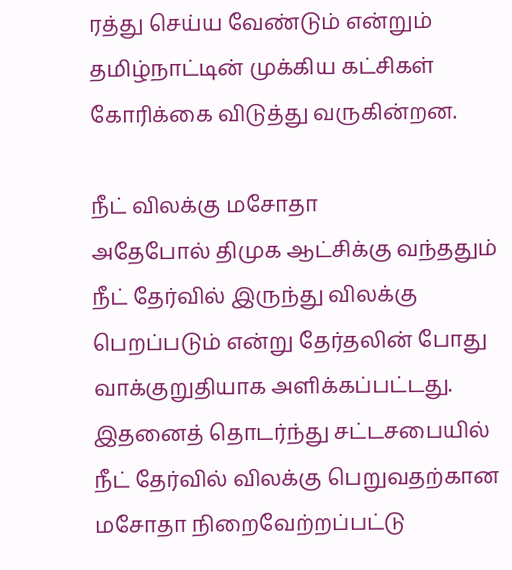ரத்து செய்ய வேண்டும் என்றும் தமிழ்நாட்டின் முக்கிய கட்சிகள் கோரிக்கை விடுத்து வருகின்றன.

நீட் விலக்கு மசோதா
அதேபோல் திமுக ஆட்சிக்கு வந்ததும் நீட் தேர்வில் இருந்து விலக்கு பெறப்படும் என்று தேர்தலின் போது வாக்குறுதியாக அளிக்கப்பட்டது. இதனைத் தொடர்ந்து சட்டசபையில் நீட் தேர்வில் விலக்கு பெறுவதற்கான மசோதா நிறைவேற்றப்பட்டு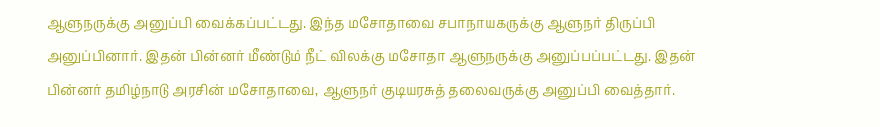ஆளுநருக்கு அனுப்பி வைக்கப்பட்டது. இந்த மசோதாவை சபாநாயகருக்கு ஆளுநர் திருப்பி அனுப்பினார். இதன் பின்னர் மீண்டும் நீட் விலக்கு மசோதா ஆளுநருக்கு அனுப்பப்பட்டது. இதன் பின்னர் தமிழ்நாடு அரசின் மசோதாவை, ஆளுநர் குடியரசுத் தலைவருக்கு அனுப்பி வைத்தார்.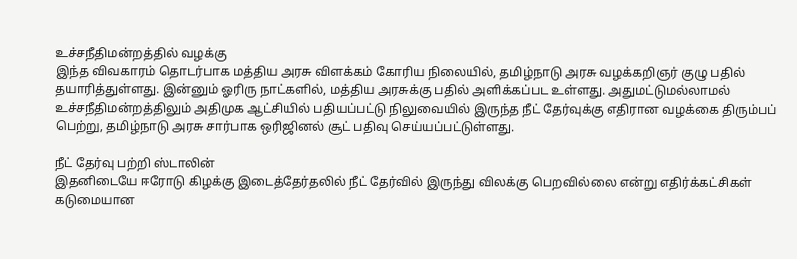உச்சநீதிமன்றத்தில் வழக்கு
இந்த விவகாரம் தொடர்பாக மத்திய அரசு விளக்கம் கோரிய நிலையில், தமிழ்நாடு அரசு வழக்கறிஞர் குழு பதில் தயாரித்துள்ளது. இன்னும் ஓரிரு நாட்களில், மத்திய அரசுக்கு பதில் அளிக்கப்பட உள்ளது. அதுமட்டுமல்லாமல் உச்சநீதிமன்றத்திலும் அதிமுக ஆட்சியில் பதியப்பட்டு நிலுவையில் இருந்த நீட் தேர்வுக்கு எதிரான வழக்கை திரும்பப் பெற்று, தமிழ்நாடு அரசு சார்பாக ஒரிஜினல் சூட் பதிவு செய்யப்பட்டுள்ளது.

நீட் தேர்வு பற்றி ஸ்டாலின்
இதனிடையே ஈரோடு கிழக்கு இடைத்தேர்தலில் நீட் தேர்வில் இருந்து விலக்கு பெறவில்லை என்று எதிர்க்கட்சிகள் கடுமையான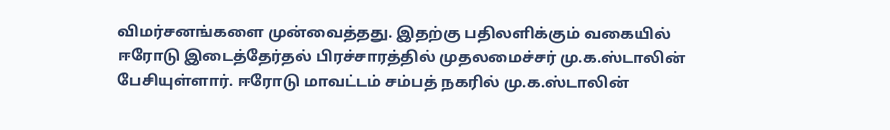விமர்சனங்களை முன்வைத்தது. இதற்கு பதிலளிக்கும் வகையில் ஈரோடு இடைத்தேர்தல் பிரச்சாரத்தில் முதலமைச்சர் மு.க.ஸ்டாலின் பேசியுள்ளார். ஈரோடு மாவட்டம் சம்பத் நகரில் மு.க.ஸ்டாலின்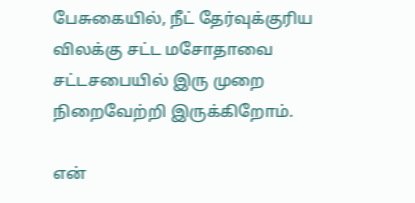பேசுகையில், நீட் தேர்வுக்குரிய விலக்கு சட்ட மசோதாவை சட்டசபையில் இரு முறை நிறைவேற்றி இருக்கிறோம்.

என்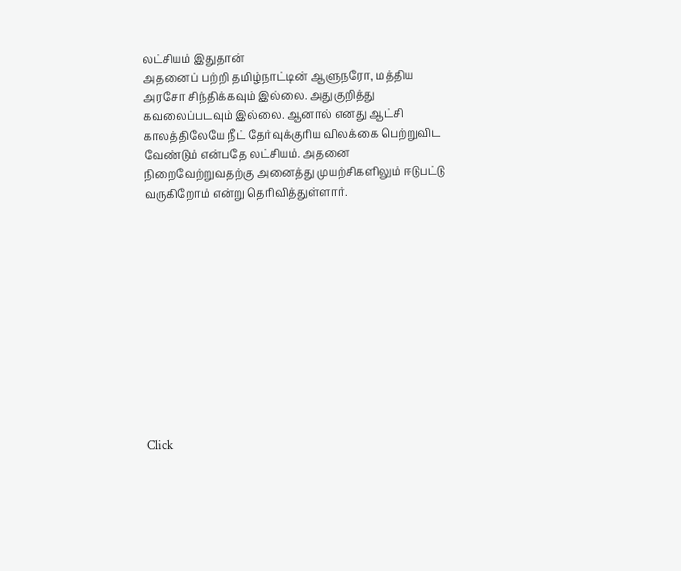லட்சியம் இதுதான்
அதனைப் பற்றி தமிழ்நாட்டின் ஆளுநரோ, மத்திய அரசோ சிந்திக்கவும் இல்லை. அதுகுறித்து கவலைப்படவும் இல்லை. ஆனால் எனது ஆட்சி காலத்திலேயே நீட் தேர்வுக்குரிய விலக்கை பெற்றுவிட வேண்டும் என்பதே லட்சியம். அதனை நிறைவேற்றுவதற்கு அனைத்து முயற்சிகளிலும் ஈடுபட்டு வருகிறோம் என்று தெரிவித்துள்ளார்.












Click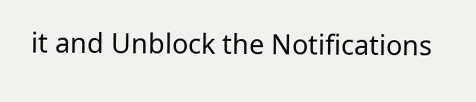it and Unblock the Notifications